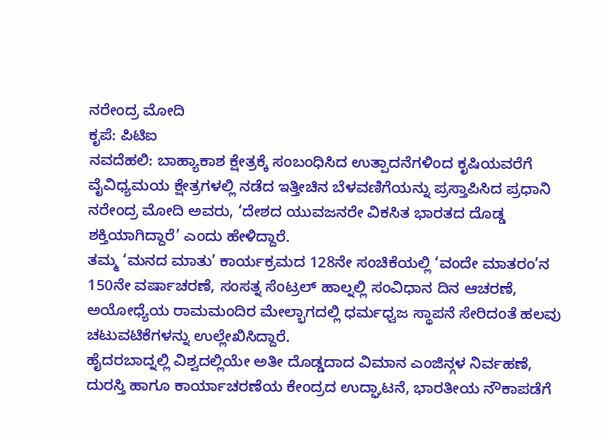ನರೇಂದ್ರ ಮೋದಿ
ಕೃಪೆ: ಪಿಟಿಐ
ನವದೆಹಲಿ: ಬಾಹ್ಯಾಕಾಶ ಕ್ಷೇತ್ರಕ್ಕೆ ಸಂಬಂಧಿಸಿದ ಉತ್ಪಾದನೆಗಳಿಂದ ಕೃಷಿಯವರೆಗೆ ವೈವಿಧ್ಯಮಯ ಕ್ಷೇತ್ರಗಳಲ್ಲಿ ನಡೆದ ಇತ್ತೀಚಿನ ಬೆಳವಣಿಗೆಯನ್ನು ಪ್ರಸ್ತಾಪಿಸಿದ ಪ್ರಧಾನಿ ನರೇಂದ್ರ ಮೋದಿ ಅವರು, ‘ದೇಶದ ಯುವಜನರೇ ವಿಕಸಿತ ಭಾರತದ ದೊಡ್ಡ ಶಕ್ತಿಯಾಗಿದ್ದಾರೆ’ ಎಂದು ಹೇಳಿದ್ದಾರೆ.
ತಮ್ಮ ‘ಮನದ ಮಾತು’ ಕಾರ್ಯಕ್ರಮದ 128ನೇ ಸಂಚಿಕೆಯಲ್ಲಿ ‘ವಂದೇ ಮಾತರಂ’ನ 150ನೇ ವರ್ಷಾಚರಣೆ, ಸಂಸತ್ನ ಸೆಂಟ್ರಲ್ ಹಾಲ್ನಲ್ಲಿ ಸಂವಿಧಾನ ದಿನ ಆಚರಣೆ, ಅಯೋಧ್ಯೆಯ ರಾಮಮಂದಿರ ಮೇಲ್ಭಾಗದಲ್ಲಿ ಧರ್ಮಧ್ವಜ ಸ್ಥಾಪನೆ ಸೇರಿದಂತೆ ಹಲವು ಚಟುವಟಿಕೆಗಳನ್ನು ಉಲ್ಲೇಖಿಸಿದ್ದಾರೆ.
ಹೈದರಬಾದ್ನಲ್ಲಿ ವಿಶ್ವದಲ್ಲಿಯೇ ಅತೀ ದೊಡ್ಡದಾದ ವಿಮಾನ ಎಂಜಿನ್ಗಳ ನಿರ್ವಹಣೆ, ದುರಸ್ತಿ ಹಾಗೂ ಕಾರ್ಯಾಚರಣೆಯ ಕೇಂದ್ರದ ಉದ್ಘಾಟನೆ, ಭಾರತೀಯ ನೌಕಾಪಡೆಗೆ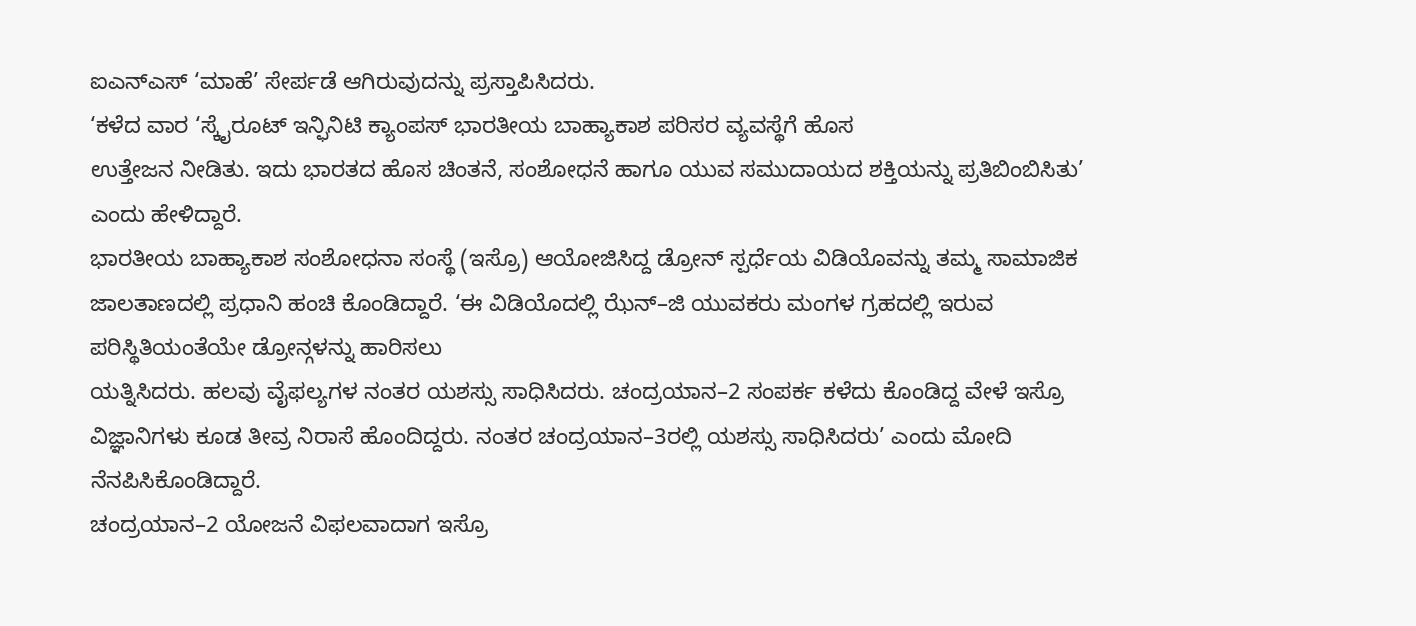ಐಎನ್ಎಸ್ ‘ಮಾಹೆ’ ಸೇರ್ಪಡೆ ಆಗಿರುವುದನ್ನು ಪ್ರಸ್ತಾಪಿಸಿದರು.
‘ಕಳೆದ ವಾರ ‘ಸ್ಕೈರೂಟ್ ಇನ್ಫಿನಿಟಿ ಕ್ಯಾಂಪಸ್ ಭಾರತೀಯ ಬಾಹ್ಯಾಕಾಶ ಪರಿಸರ ವ್ಯವಸ್ಥೆಗೆ ಹೊಸ
ಉತ್ತೇಜನ ನೀಡಿತು. ಇದು ಭಾರತದ ಹೊಸ ಚಿಂತನೆ, ಸಂಶೋಧನೆ ಹಾಗೂ ಯುವ ಸಮುದಾಯದ ಶಕ್ತಿಯನ್ನು ಪ್ರತಿಬಿಂಬಿಸಿತು’ ಎಂದು ಹೇಳಿದ್ದಾರೆ.
ಭಾರತೀಯ ಬಾಹ್ಯಾಕಾಶ ಸಂಶೋಧನಾ ಸಂಸ್ಥೆ (ಇಸ್ರೊ) ಆಯೋಜಿಸಿದ್ದ ಡ್ರೋನ್ ಸ್ಪರ್ಧೆಯ ವಿಡಿಯೊವನ್ನು ತಮ್ಮ ಸಾಮಾಜಿಕ ಜಾಲತಾಣದಲ್ಲಿ ಪ್ರಧಾನಿ ಹಂಚಿ ಕೊಂಡಿದ್ದಾರೆ. ‘ಈ ವಿಡಿಯೊದಲ್ಲಿ ಝೆನ್–ಜಿ ಯುವಕರು ಮಂಗಳ ಗ್ರಹದಲ್ಲಿ ಇರುವ ಪರಿಸ್ಥಿತಿಯಂತೆಯೇ ಡ್ರೋನ್ಗಳನ್ನು ಹಾರಿಸಲು
ಯತ್ನಿಸಿದರು. ಹಲವು ವೈಫಲ್ಯಗಳ ನಂತರ ಯಶಸ್ಸು ಸಾಧಿಸಿದರು. ಚಂದ್ರಯಾನ–2 ಸಂಪರ್ಕ ಕಳೆದು ಕೊಂಡಿದ್ದ ವೇಳೆ ಇಸ್ರೊ ವಿಜ್ಞಾನಿಗಳು ಕೂಡ ತೀವ್ರ ನಿರಾಸೆ ಹೊಂದಿದ್ದರು. ನಂತರ ಚಂದ್ರಯಾನ–3ರಲ್ಲಿ ಯಶಸ್ಸು ಸಾಧಿಸಿದರು’ ಎಂದು ಮೋದಿ ನೆನಪಿಸಿಕೊಂಡಿದ್ದಾರೆ.
ಚಂದ್ರಯಾನ–2 ಯೋಜನೆ ವಿಫಲವಾದಾಗ ಇಸ್ರೊ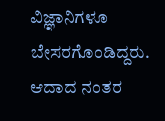ವಿಜ್ಞಾನಿಗಳೂ ಬೇಸರಗೊಂಡಿದ್ದರು. ಆದಾದ ನಂತರ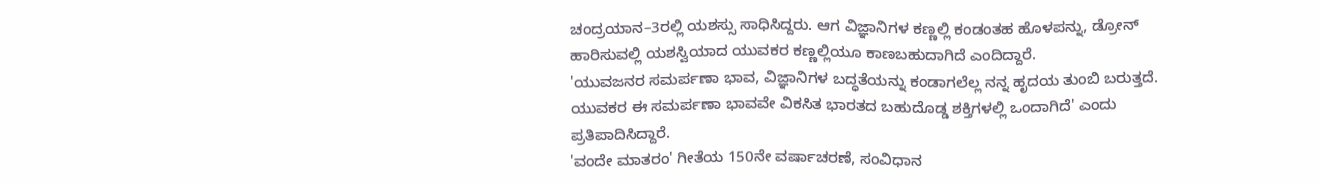ಚಂದ್ರಯಾನ–3ರಲ್ಲಿ ಯಶಸ್ಸು ಸಾಧಿಸಿದ್ದರು. ಆಗ ವಿಜ್ಞಾನಿಗಳ ಕಣ್ಣಲ್ಲಿ ಕಂಡಂತಹ ಹೊಳಪನ್ನು, ಡ್ರೋನ್ ಹಾರಿಸುವಲ್ಲಿ ಯಶಸ್ವಿಯಾದ ಯುವಕರ ಕಣ್ಣಲ್ಲಿಯೂ ಕಾಣಬಹುದಾಗಿದೆ ಎಂದಿದ್ದಾರೆ.
'ಯುವಜನರ ಸಮರ್ಪಣಾ ಭಾವ, ವಿಜ್ಞಾನಿಗಳ ಬದ್ಧತೆಯನ್ನು ಕಂಡಾಗಲೆಲ್ಲ ನನ್ನ ಹೃದಯ ತುಂಬಿ ಬರುತ್ತದೆ. ಯುವಕರ ಈ ಸಮರ್ಪಣಾ ಭಾವವೇ ವಿಕಸಿತ ಭಾರತದ ಬಹುದೊಡ್ಡ ಶಕ್ತಿಗಳಲ್ಲಿ ಒಂದಾಗಿದೆ' ಎಂದು ಪ್ರತಿಪಾದಿಸಿದ್ದಾರೆ.
'ವಂದೇ ಮಾತರಂ' ಗೀತೆಯ 150ನೇ ವರ್ಷಾಚರಣೆ, ಸಂವಿಧಾನ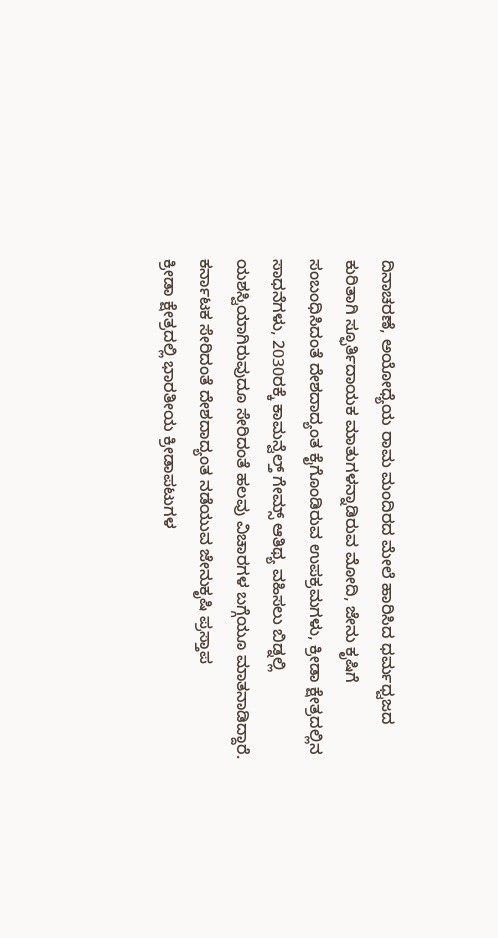ದಿನಾಚರಣೆ, ಅಯೋಧ್ಯೆಯ ರಾಮ ಮಂದಿರದ ಮೇಲೆ ಹಾರಿಸಿದ ಧರ್ಮಧ್ವಜದ ಕುರಿತಾಗಿ ಸ್ಫೂರ್ತಿದಾಯಕ ಮಾತುಗಳನ್ನಾಡಿರುವ ಮೋದಿ, ಜೇನು ಕೃಷಿಗೆ ಸಂಬಂಧಿಸಿದಂತೆ ದೇಶದಾದ್ಯಂತ ಕೈಗೊಂಡಿರುವ ಉಪಕ್ರಮಗಳು, ಕ್ರೀಡಾ ಕ್ಷೇತ್ರದಲ್ಲಿನ ಸಾಧನೆಗಳು, 2030ರಕ್ಕೆ ಕಾಮನ್ವೆಲ್ತ್ ಗೇಮ್ಸ್ ಆತಿಥ್ಯ ವಹಿಸಲು ಬಿಡ್ನಲ್ಲಿ ಯಶಸ್ವಿಯಾಗಿರುವುದೂ ಸೇರಿದಂತೆ ಹಲವು ವಿಚಾರಗಳ ಬಗ್ಗೆಯೂ ಮಾತನಾಡಿದ್ದಾರೆ.
ಕರ್ನಾಟಕ ಸೇರಿದಂತೆ ದೇಶದಾದ್ಯಂತ ನಡೆಯುವ ಜೇನುಕೃಷಿ ಪ್ರಸ್ತಾಪ
ಕ್ರೀಡಾ ಕ್ಷೇತ್ರದಲ್ಲಿ ಭಾರತೀಯ ಕ್ರೀಡಾಪಟುಗಳ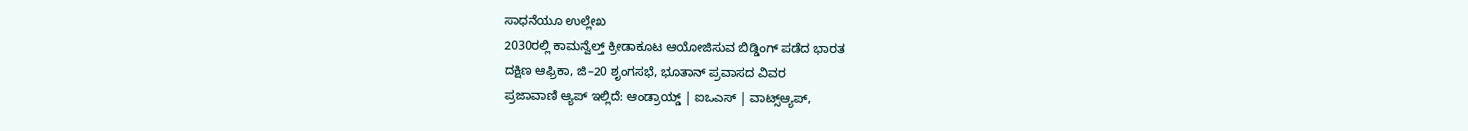ಸಾಧನೆಯೂ ಉಲ್ಲೇಖ
2030ರಲ್ಲಿ ಕಾಮನ್ವೆಲ್ತ್ ಕ್ರೀಡಾಕೂಟ ಆಯೋಜಿಸುವ ಬಿಡ್ಡಿಂಗ್ ಪಡೆದ ಭಾರತ
ದಕ್ಷಿಣ ಆಫ್ರಿಕಾ, ಜಿ–20 ಶೃಂಗಸಭೆ, ಭೂತಾನ್ ಪ್ರವಾಸದ ವಿವರ
ಪ್ರಜಾವಾಣಿ ಆ್ಯಪ್ ಇಲ್ಲಿದೆ: ಆಂಡ್ರಾಯ್ಡ್ | ಐಒಎಸ್ | ವಾಟ್ಸ್ಆ್ಯಪ್,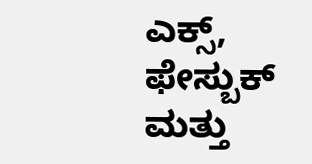ಎಕ್ಸ್, ಫೇಸ್ಬುಕ್ ಮತ್ತು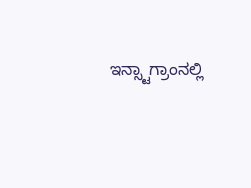ಇನ್ಸ್ಟಾಗ್ರಾಂನಲ್ಲಿ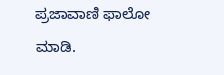ಪ್ರಜಾವಾಣಿ ಫಾಲೋ ಮಾಡಿ.